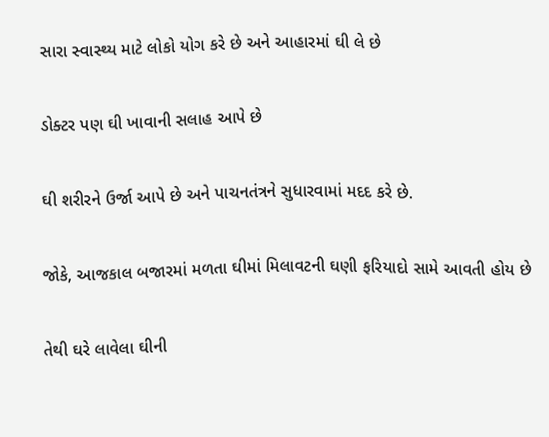સારા સ્વાસ્થ્ય માટે લોકો યોગ કરે છે અને આહારમાં ઘી લે છે

ડોક્ટર પણ ઘી ખાવાની સલાહ આપે છે

ઘી શરીરને ઉર્જા આપે છે અને પાચનતંત્રને સુધારવામાં મદદ કરે છે.

જોકે, આજકાલ બજારમાં મળતા ઘીમાં મિલાવટની ઘણી ફરિયાદો સામે આવતી હોય છે

તેથી ઘરે લાવેલા ઘીની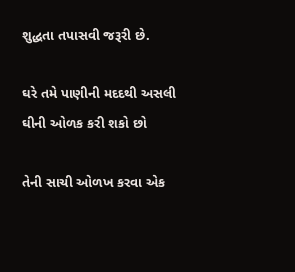શુદ્ધતા તપાસવી જરૂરી છે.

ઘરે તમે પાણીની મદદથી અસલી ઘીની ઓળક કરી શકો છો

તેની સાચી ઓળખ કરવા એક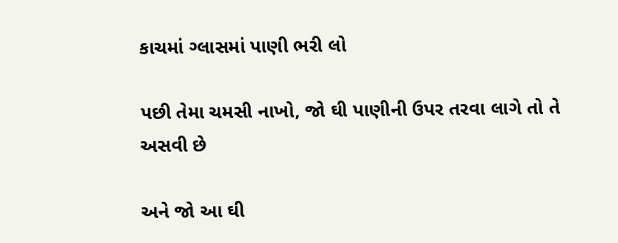કાચમાં ગ્લાસમાં પાણી ભરી લો

પછી તેમા ચમસી નાખો, જો ઘી પાણીની ઉપર તરવા લાગે તો તે અસવી છે

અને જો આ ઘી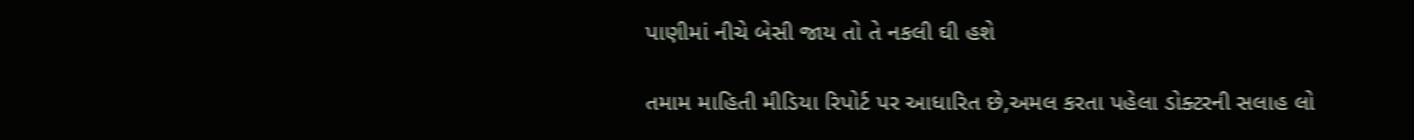પાણીમાં નીચે બેસી જાય તો તે નકલી ઘી હશે

તમામ માહિતી મીડિયા રિપોર્ટ પર આધારિત છે,અમલ કરતા પહેલા ડોક્ટરની સલાહ લો